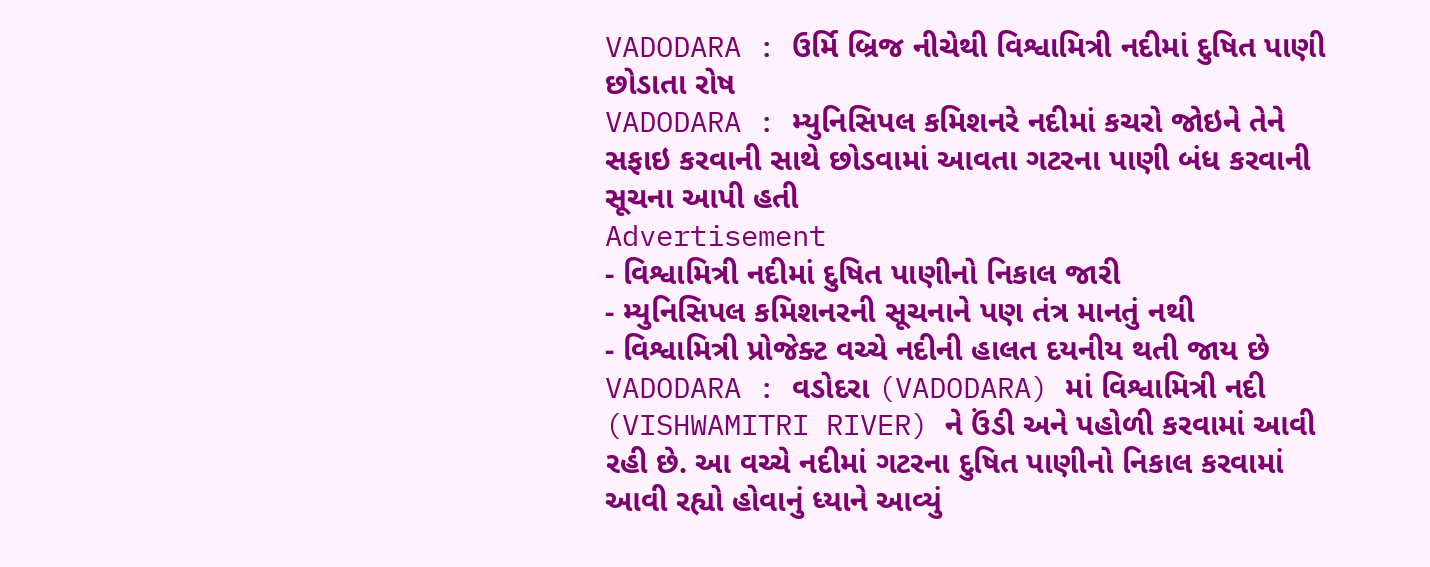VADODARA : ઉર્મિ બ્રિજ નીચેથી વિશ્વામિત્રી નદીમાં દુષિત પાણી છોડાતા રોષ
VADODARA : મ્યુનિસિપલ કમિશનરે નદીમાં કચરો જોઇને તેને સફાઇ કરવાની સાથે છોડવામાં આવતા ગટરના પાણી બંધ કરવાની સૂચના આપી હતી
Advertisement
- વિશ્વામિત્રી નદીમાં દુષિત પાણીનો નિકાલ જારી
- મ્યુનિસિપલ કમિશનરની સૂચનાને પણ તંત્ર માનતું નથી
- વિશ્વામિત્રી પ્રોજેક્ટ વચ્ચે નદીની હાલત દયનીય થતી જાય છે
VADODARA : વડોદરા (VADODARA) માં વિશ્વામિત્રી નદી (VISHWAMITRI RIVER) ને ઉંડી અને પહોળી કરવામાં આવી રહી છે. આ વચ્ચે નદીમાં ગટરના દુષિત પાણીનો નિકાલ કરવામાં આવી રહ્યો હોવાનું ધ્યાને આવ્યું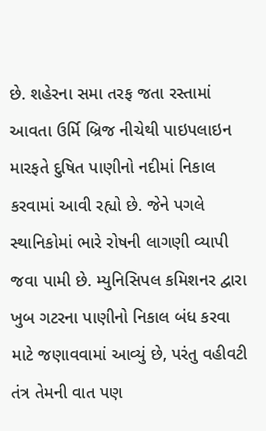છે. શહેરના સમા તરફ જતા રસ્તામાં આવતા ઉર્મિ બ્રિજ નીચેથી પાઇપલાઇન મારફતે દુષિત પાણીનો નદીમાં નિકાલ કરવામાં આવી રહ્યો છે. જેને પગલે સ્થાનિકોમાં ભારે રોષની લાગણી વ્યાપી જવા પામી છે. મ્યુનિસિપલ કમિશનર દ્વારા ખુબ ગટરના પાણીનો નિકાલ બંધ કરવા માટે જણાવવામાં આવ્યું છે, પરંતુ વહીવટી તંત્ર તેમની વાત પણ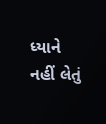ધ્યાને નહીં લેતું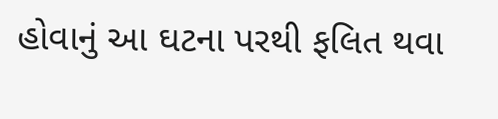હોવાનું આ ઘટના પરથી ફલિત થવા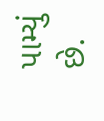પામ્યું છે.